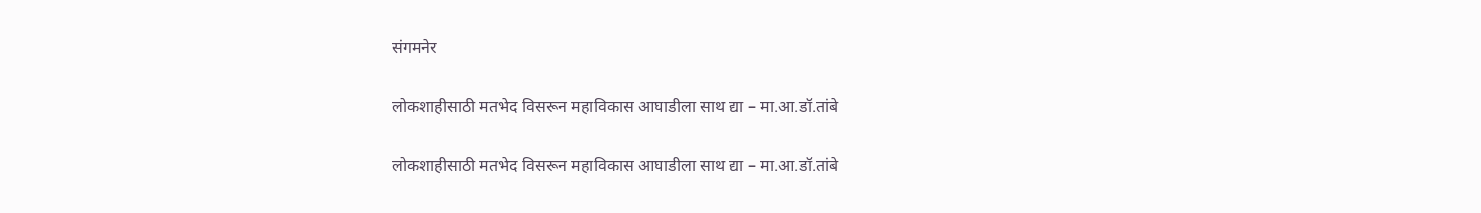संगमनेर

लोकशाहीसाठी मतभेद विसरून महाविकास आघाडीला साथ द्या – मा.आ.डॉ.तांबे

लोकशाहीसाठी मतभेद विसरून महाविकास आघाडीला साथ द्या – मा.आ.डॉ.तांबे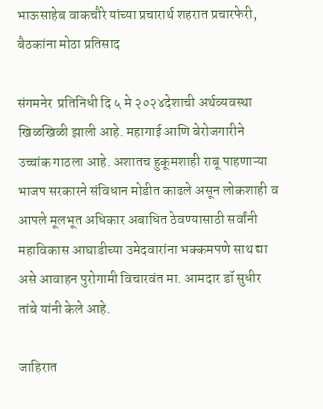भाऊसाहेब वाकचौरे यांच्या प्रचारार्थ शहरात प्रचारफेरी, बैठकांना मोठा प्रतिसाद

संगमनेर  प्रतिनिधी दि ५ मे २०२४देशाची अर्थव्यवस्था खिळखिळी झाली आहे. महागाई आणि बेरोजगारीने उच्चांक गाठला आहे. अशातच हुकूमशाही राबू पाहणाऱ्या भाजप सरकारने संविधान मोडीत काढले असून लोकशाही व आपले मूलभूत अधिकार अबाधित ठेवण्यासाठी सर्वांनी महाविकास आघाडीच्या उमेदवारांना भक्कमपणे साथ द्या असे आवाहन पुरोगामी विचारवंत मा. आमदार डॉ सुधीर तांबे यांनी केले आहे.

जाहिरात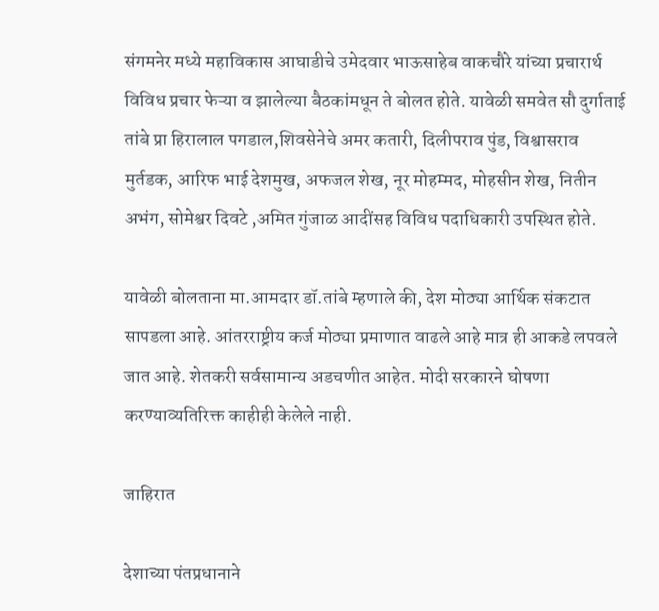संगमनेर मध्ये महाविकास आघाडीचे उमेदवार भाऊसाहेब वाकचौरे यांच्या प्रचारार्थ विविध प्रचार फेऱ्या व झालेल्या बैठकांमधून ते बोलत होते. यावेळी समवेत सौ दुर्गाताई तांबे प्रा हिरालाल पगडाल,शिवसेनेचे अमर कतारी, दिलीपराव पुंड, विश्वासराव मुर्तडक, आरिफ भाई देशमुख, अफजल शेख, नूर मोहम्मद, मोहसीन शेख, नितीन अभंग, सोमेश्वर दिवटे ,अमित गुंजाळ आदींसह विविध पदाधिकारी उपस्थित होते.

यावेळी बोलताना मा.आमदार डॉ.तांबे म्हणाले की, देश मोठ्या आर्थिक संकटात सापडला आहे. आंतरराष्ट्रीय कर्ज मोठ्या प्रमाणात वाढले आहे मात्र ही आकडे लपवले जात आहे. शेतकरी सर्वसामान्य अडचणीत आहेत. मोदी सरकारने घोषणा करण्याव्यतिरिक्त काहीही केलेले नाही.

जाहिरात

देशाच्या पंतप्रधानाने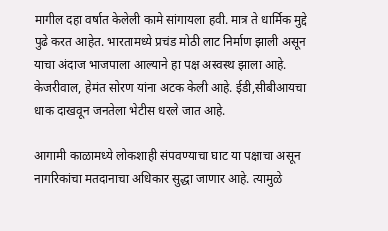मागील दहा वर्षात केलेली कामे सांगायला हवी. मात्र ते धार्मिक मुद्दे पुढे करत आहेत. भारतामध्ये प्रचंड मोठी लाट निर्माण झाली असून याचा अंदाज भाजपाला आल्याने हा पक्ष अस्वस्थ झाला आहे. केजरीवाल, हेमंत सोरण यांना अटक केली आहे. ईडी,सीबीआयचा धाक दाखवून जनतेला भेटीस धरले जात आहे.

आगामी काळामध्ये लोकशाही संपवण्याचा घाट या पक्षाचा असून नागरिकांचा मतदानाचा अधिकार सुद्धा जाणार आहे. त्यामुळे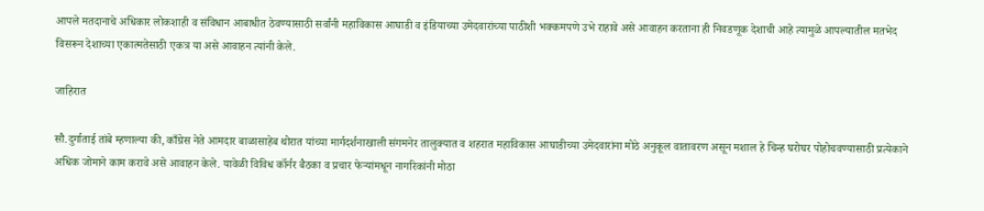आपले मतदानाचे अधिकार लोकशाही व संविधान आबाधीत ठेवण्यासाठी सर्वांनी महाविकास आघाडी व इंडियाच्या उमेदवारांच्या पाठीशी भक्कमपणे उभे राहावे असे आवाहन करताना ही निवडणूक देशाची आहे त्यामुळे आपल्यातील मतभेद विसरून देशाच्या एकात्मतेसाठी एकत्र या असे आवाहन त्यांनी केले.

जाहिरात

सौ.दुर्गाताई तांबे म्हणाल्या की, काँग्रेस नेते आमदार बाळासाहेब थोरात यांच्या मार्गदर्शनाखाली संगमनेर तालुक्यात व शहरात महाविकास आघाडीच्या उमेदवारांना मोठे अनुकूल वातावरण असून मशाल हे चिन्ह घरोघर पोहोचवण्यासाठी प्रत्येकाने अधिक जोमाने काम करावे असे आवाहन केले. यावेळी विविध कॉर्नर बैठका व प्रचार फेऱ्यांमधून नागरिकांनी मोठा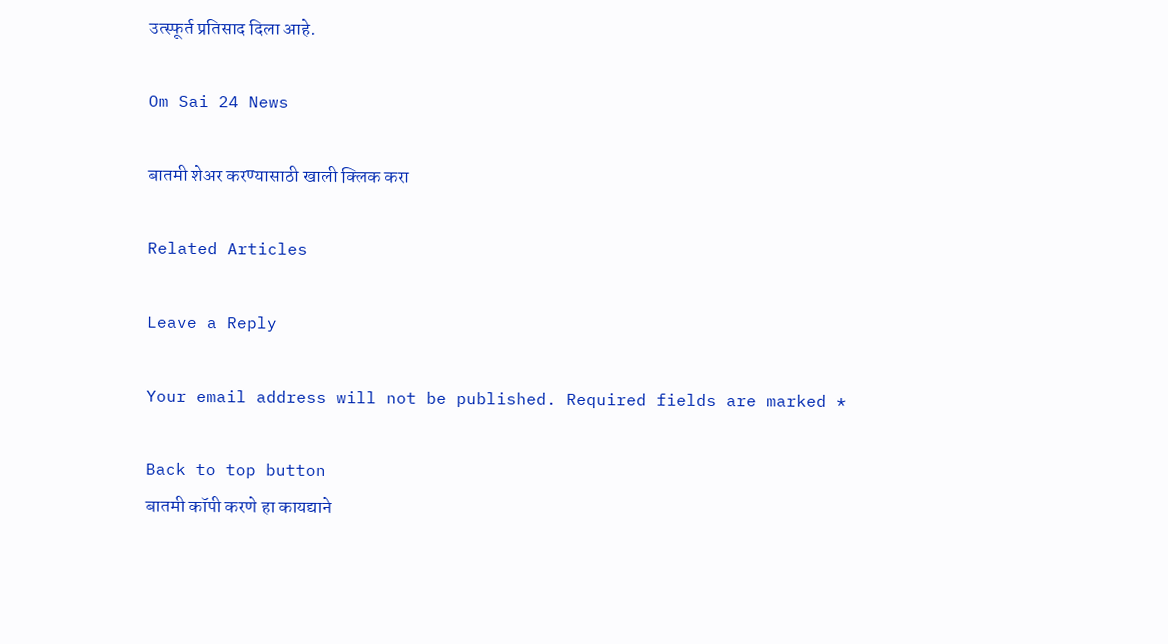उत्स्फूर्त प्रतिसाद दिला आहे.

Om Sai 24 News

बातमी शेअर करण्यासाठी खाली क्लिक करा

Related Articles

Leave a Reply

Your email address will not be published. Required fields are marked *

Back to top button
बातमी कॉपी करणे हा कायद्याने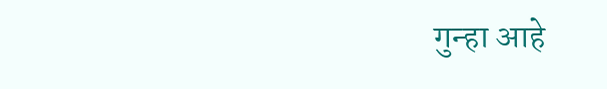गुन्हा आहे